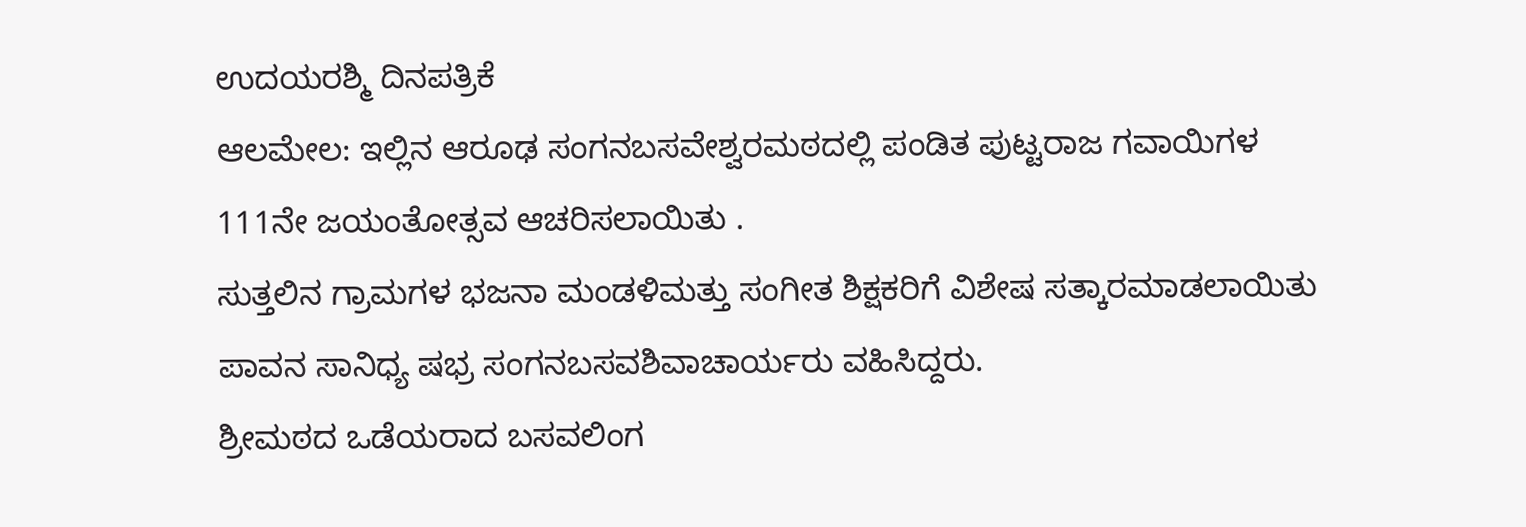ಉದಯರಶ್ಮಿ ದಿನಪತ್ರಿಕೆ
ಆಲಮೇಲ: ಇಲ್ಲಿನ ಆರೂಢ ಸಂಗನಬಸವೇಶ್ವರಮಠದಲ್ಲಿ ಪಂಡಿತ ಪುಟ್ಟರಾಜ ಗವಾಯಿಗಳ 111ನೇ ಜಯಂತೋತ್ಸವ ಆಚರಿಸಲಾಯಿತು .
ಸುತ್ತಲಿನ ಗ್ರಾಮಗಳ ಭಜನಾ ಮಂಡಳಿಮತ್ತು ಸಂಗೀತ ಶಿಕ್ಷಕರಿಗೆ ವಿಶೇಷ ಸತ್ಕಾರಮಾಡಲಾಯಿತು ಪಾವನ ಸಾನಿಧ್ಯ ಷಭ್ರ ಸಂಗನಬಸವಶಿವಾಚಾರ್ಯರು ವಹಿಸಿದ್ದರು.
ಶ್ರೀಮಠದ ಒಡೆಯರಾದ ಬಸವಲಿಂಗ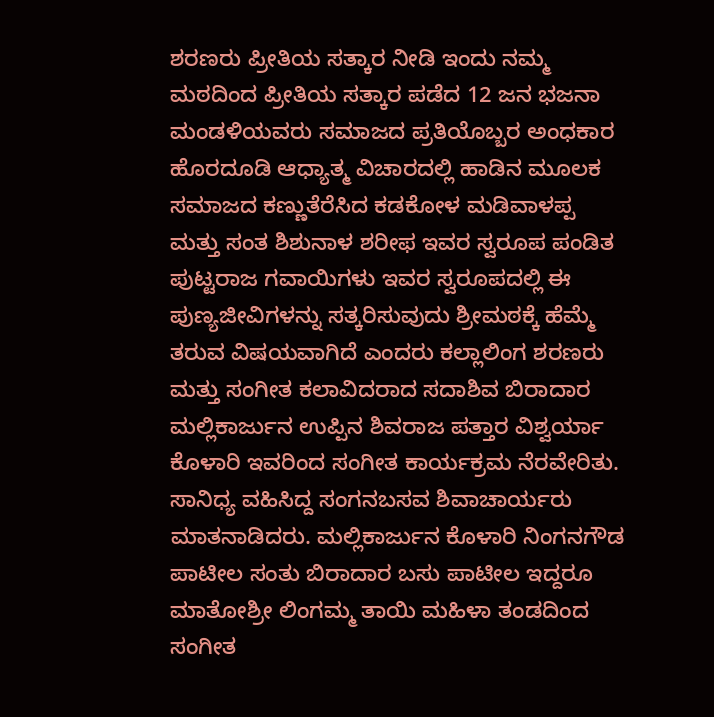ಶರಣರು ಪ್ರೀತಿಯ ಸತ್ಕಾರ ನೀಡಿ ಇಂದು ನಮ್ಮ ಮಠದಿಂದ ಪ್ರೀತಿಯ ಸತ್ಕಾರ ಪಡೆದ 12 ಜನ ಭಜನಾ ಮಂಡಳಿಯವರು ಸಮಾಜದ ಪ್ರತಿಯೊಬ್ಬರ ಅಂಧಕಾರ ಹೊರದೂಡಿ ಆಧ್ಯಾತ್ಮ ವಿಚಾರದಲ್ಲಿ ಹಾಡಿನ ಮೂಲಕ ಸಮಾಜದ ಕಣ್ಣುತೆರೆಸಿದ ಕಡಕೋಳ ಮಡಿವಾಳಪ್ಪ ಮತ್ತು ಸಂತ ಶಿಶುನಾಳ ಶರೀಫ ಇವರ ಸ್ವರೂಪ ಪಂಡಿತ ಪುಟ್ಟರಾಜ ಗವಾಯಿಗಳು ಇವರ ಸ್ವರೂಪದಲ್ಲಿ ಈ ಪುಣ್ಯಜೀವಿಗಳನ್ನು ಸತ್ಕರಿಸುವುದು ಶ್ರೀಮಠಕ್ಕೆ ಹೆಮ್ಮೆ ತರುವ ವಿಷಯವಾಗಿದೆ ಎಂದರು ಕಲ್ಲಾಲಿಂಗ ಶರಣರು ಮತ್ತು ಸಂಗೀತ ಕಲಾವಿದರಾದ ಸದಾಶಿವ ಬಿರಾದಾರ ಮಲ್ಲಿಕಾರ್ಜುನ ಉಪ್ಪಿನ ಶಿವರಾಜ ಪತ್ತಾರ ವಿಶ್ವರ್ಯಾ ಕೊಳಾರಿ ಇವರಿಂದ ಸಂಗೀತ ಕಾರ್ಯಕ್ರಮ ನೆರವೇರಿತು.
ಸಾನಿಧ್ಯ ವಹಿಸಿದ್ದ ಸಂಗನಬಸವ ಶಿವಾಚಾರ್ಯರು ಮಾತನಾಡಿದರು. ಮಲ್ಲಿಕಾರ್ಜುನ ಕೊಳಾರಿ ನಿಂಗನಗೌಡ ಪಾಟೀಲ ಸಂತು ಬಿರಾದಾರ ಬಸು ಪಾಟೀಲ ಇದ್ದರೂ ಮಾತೋಶ್ರೀ ಲಿಂಗಮ್ಮ ತಾಯಿ ಮಹಿಳಾ ತಂಡದಿಂದ ಸಂಗೀತ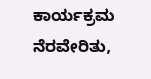ಕಾರ್ಯಕ್ರಮ ನೆರವೇರಿತು,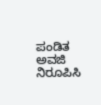ಪಂಡಿತ ಅವಜಿ ನಿರೂಪಿಸಿ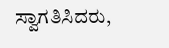ಸ್ವಾಗತಿಸಿದರು,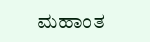ಮಹಾಂತ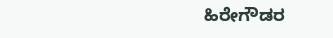ಹಿರೇಗೌಡರ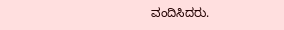ವಂದಿಸಿದರು.